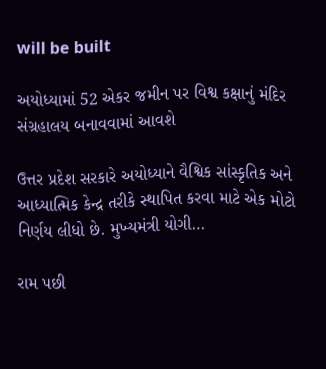will be built

અયોધ્યામાં 52 એકર જમીન પર વિશ્વ કક્ષાનું મંદિર સંગ્રહાલય બનાવવામાં આવશે

ઉત્તર પ્રદેશ સરકારે અયોધ્યાને વૈશ્વિક સાંસ્કૃતિક અને આધ્યાત્મિક કેન્દ્ર તરીકે સ્થાપિત કરવા માટે એક મોટો નિર્ણય લીધો છે. મુખ્યમંત્રી યોગી…

રામ પછી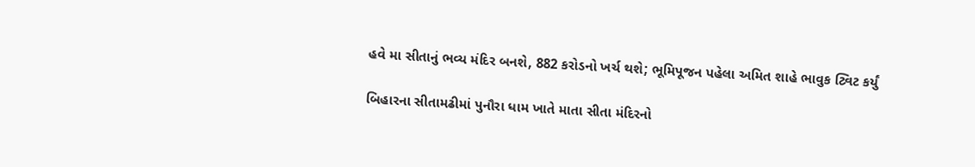હવે મા સીતાનું ભવ્ય મંદિર બનશે, 882 કરોડનો ખર્ચ થશે; ભૂમિપૂજન પહેલા અમિત શાહે ભાવુક ટ્વિટ કર્યું

બિહારના સીતામઢીમાં પુનૌરા ધામ ખાતે માતા સીતા મંદિરનો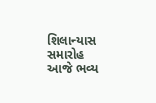શિલાન્યાસ સમારોહ આજે ભવ્ય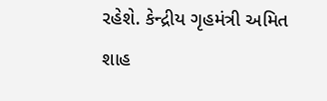રહેશે. કેન્દ્રીય ગૃહમંત્રી અમિત શાહ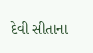દેવી સીતાના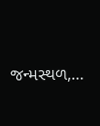જન્મસ્થળ,…